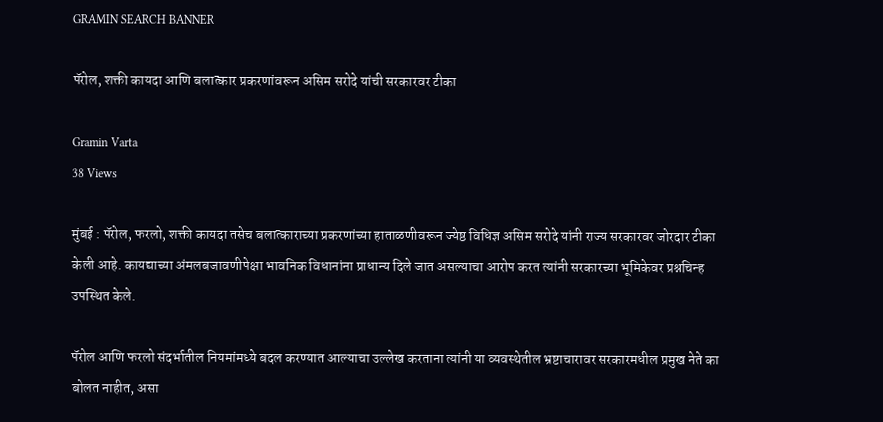GRAMIN SEARCH BANNER

पॅरोल, शक्ती कायदा आणि बलात्कार प्रकरणांवरून असिम सरोदे यांची सरकारवर टीका

Gramin Varta
38 Views

मुंबई : पॅरोल, फरलो, शक्ती कायदा तसेच बलात्काराच्या प्रकरणांच्या हाताळणीवरून ज्येष्ठ विधिज्ञ असिम सरोदे यांनी राज्य सरकारवर जोरदार टीका केली आहे. कायद्याच्या अंमलबजावणीपेक्षा भावनिक विधानांना प्राधान्य दिले जात असल्याचा आरोप करत त्यांनी सरकारच्या भूमिकेवर प्रश्नचिन्ह उपस्थित केले.

पॅरोल आणि फरलो संदर्भातील नियमांमध्ये बदल करण्यात आल्याचा उल्लेख करताना त्यांनी या व्यवस्थेतील भ्रष्टाचारावर सरकारमधील प्रमुख नेते का बोलत नाहीत, असा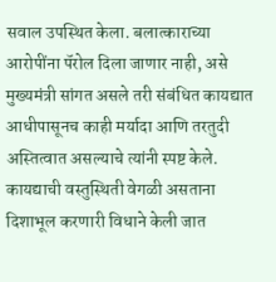सवाल उपस्थित केला. बलात्काराच्या आरोपींना पॅरोल दिला जाणार नाही, असे मुख्यमंत्री सांगत असले तरी संबंधित कायद्यात आधीपासूनच काही मर्यादा आणि तरतुदी अस्तित्वात असल्याचे त्यांनी स्पष्ट केले. कायद्याची वस्तुस्थिती वेगळी असताना दिशाभूल करणारी विधाने केली जात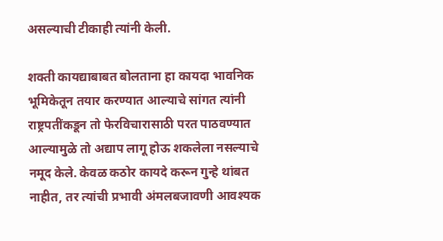असल्याची टीकाही त्यांनी केली.

शक्ती कायद्याबाबत बोलताना हा कायदा भावनिक भूमिकेतून तयार करण्यात आल्याचे सांगत त्यांनी राष्ट्रपतींकडून तो फेरविचारासाठी परत पाठवण्यात आल्यामुळे तो अद्याप लागू होऊ शकलेला नसल्याचे नमूद केले. केवळ कठोर कायदे करून गुन्हे थांबत नाहीत, तर त्यांची प्रभावी अंमलबजावणी आवश्यक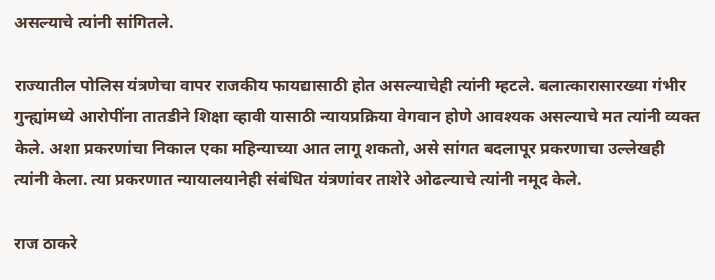असल्याचे त्यांनी सांगितले.

राज्यातील पोलिस यंत्रणेचा वापर राजकीय फायद्यासाठी होत असल्याचेही त्यांनी म्हटले. बलात्कारासारख्या गंभीर गुन्ह्यांमध्ये आरोपींना तातडीने शिक्षा व्हावी यासाठी न्यायप्रक्रिया वेगवान होणे आवश्यक असल्याचे मत त्यांनी व्यक्त केले. अशा प्रकरणांचा निकाल एका महिन्याच्या आत लागू शकतो, असे सांगत बदलापूर प्रकरणाचा उल्लेखही त्यांनी केला. त्या प्रकरणात न्यायालयानेही संबंधित यंत्रणांवर ताशेरे ओढल्याचे त्यांनी नमूद केले.

राज ठाकरे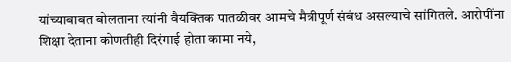यांच्याबाबत बोलताना त्यांनी वैयक्तिक पातळीवर आमचे मैत्रीपूर्ण संबंध असल्याचे सांगितले. आरोपींना शिक्षा देताना कोणतीही दिरंगाई होता कामा नये,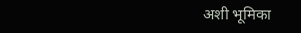अशी भूमिका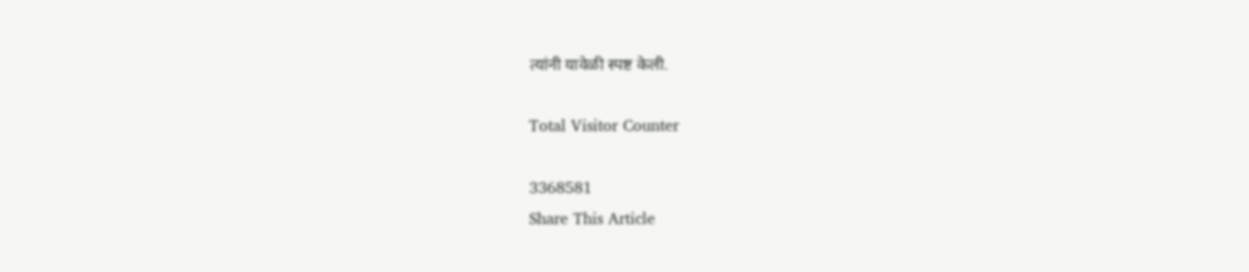त्यांनी यावेळी स्पष्ट केली.

Total Visitor Counter

3368581
Share This Article